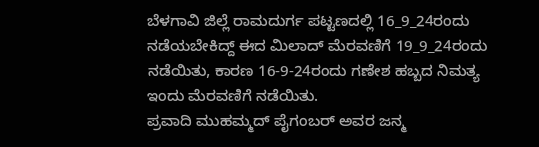ಬೆಳಗಾವಿ ಜಿಲ್ಲೆ ರಾಮದುರ್ಗ ಪಟ್ಟಣದಲ್ಲಿ 16_9_24ರಂದು ನಡೆಯಬೇಕಿದ್ದ್ ಈದ ಮಿಲಾದ್ ಮೆರವಣಿಗೆ 19_9_24ರಂದು ನಡೆಯಿತು, ಕಾರಣ 16-9-24ರಂದು ಗಣೇಶ ಹಬ್ಬದ ನಿಮತ್ಯ ಇಂದು ಮೆರವಣಿಗೆ ನಡೆಯಿತು.
ಪ್ರವಾದಿ ಮುಹಮ್ಮದ್ ಪೈಗಂಬರ್ ಅವರ ಜನ್ಮ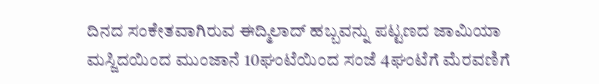ದಿನದ ಸಂಕೇತವಾಗಿರುವ ಈದ್ಮಿಲಾದ್ ಹಬ್ಬವನ್ನು ಪಟ್ಟಣದ ಜಾಮಿಯಾ ಮಸ್ಜಿದಯಿಂದ ಮುಂಜಾನೆ 10ಘಂಟೆಯಿಂದ ಸಂಜೆ 4ಘಂಟೆಗೆ ಮೆರವಣಿಗೆ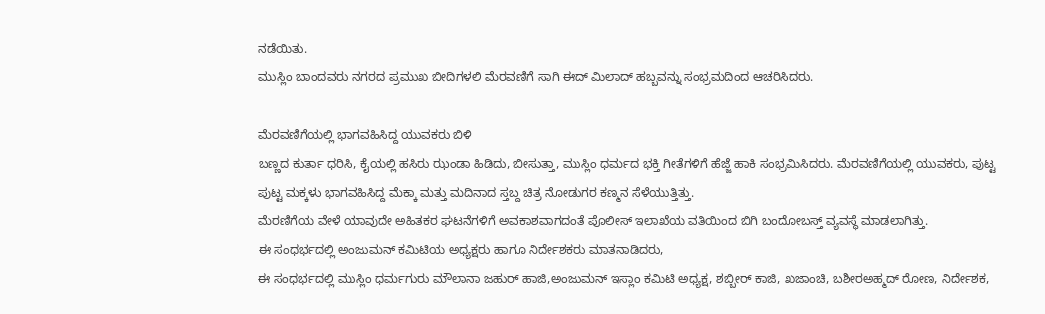ನಡೆಯಿತು.
ಮುಸ್ಲಿಂ ಬಾಂದವರು ನಗರದ ಪ್ರಮುಖ ಬೀದಿಗಳಲಿ ಮೆರವಣಿಗೆ ಸಾಗಿ ಈದ್ ಮಿಲಾದ್ ಹಬ್ಬವನ್ನು ಸಂಭ್ರಮದಿಂದ ಆಚರಿಸಿದರು.

ಮೆರವಣಿಗೆಯಲ್ಲಿ ಭಾಗವಹಿಸಿದ್ದ ಯುವಕರು ಬಿಳಿ
ಬಣ್ಣದ ಕುರ್ತಾ ಧರಿಸಿ, ಕೈಯಲ್ಲಿ ಹಸಿರು ಝಂಡಾ ಹಿಡಿದು, ಬೀಸುತ್ತಾ, ಮುಸ್ಲಿಂ ಧರ್ಮದ ಭಕ್ತಿ ಗೀತೆಗಳಿಗೆ ಹೆಜ್ಜೆ ಹಾಕಿ ಸಂಭ್ರಮಿಸಿದರು. ಮೆರವಣಿಗೆಯಲ್ಲಿ ಯುವಕರು, ಪುಟ್ಟ ಪುಟ್ಟ ಮಕ್ಕಳು ಭಾಗವಹಿಸಿದ್ದ ಮೆಕ್ಕಾ ಮತ್ತು ಮದಿನಾದ ಸ್ತಬ್ದ ಚಿತ್ರ ನೋಡುಗರ ಕಣ್ಮನ ಸೆಳೆಯುತ್ತಿತ್ತು.
ಮೆರಣಿಗೆಯ ವೇಳೆ ಯಾವುದೇ ಅಹಿತಕರ ಘಟನೆಗಳಿಗೆ ಅವಕಾಶವಾಗದಂತೆ ಪೊಲೀಸ್ ಇಲಾಖೆಯ ವತಿಯಿಂದ ಬಿಗಿ ಬಂದೋಬಸ್ತ್ ವ್ಯವಸ್ಥೆ ಮಾಡಲಾಗಿತ್ತು.
ಈ ಸಂಧರ್ಭದಲ್ಲಿ ಅಂಜುಮನ್ ಕಮಿಟಿಯ ಅಧ್ಯಕ್ಷರು ಹಾಗೂ ನಿರ್ದೇಶಕರು ಮಾತನಾಡಿದರು,
ಈ ಸಂಧರ್ಭದಲ್ಲಿ ಮುಸ್ಲಿಂ ಧರ್ಮಗುರು ಮೌಲಾನಾ ಜಹುರ್ ಹಾಜಿ,ಅಂಜುಮನ್ ಇಸ್ಲಾಂ ಕಮಿಟಿ ಅಧ್ಯಕ್ಷ, ಶಬ್ಬೀರ್ ಕಾಜಿ, ಖಜಾಂಚಿ, ಬಶೀರಅಹ್ಮದ್ ರೋಣ, ನಿರ್ದೇಶಕ,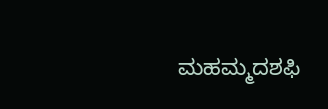ಮಹಮ್ಮದಶಫಿ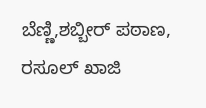ಬೆಣ್ಣಿ,ಶಬ್ಬೀರ್ ಪಠಾಣ, ರಸೂಲ್ ಖಾಜಿ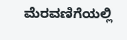ಮೆರವಣಿಗೆಯಲ್ಲಿ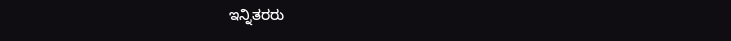ಇನ್ನಿತರರು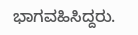ಭಾಗವಹಿಸಿದ್ದರು.